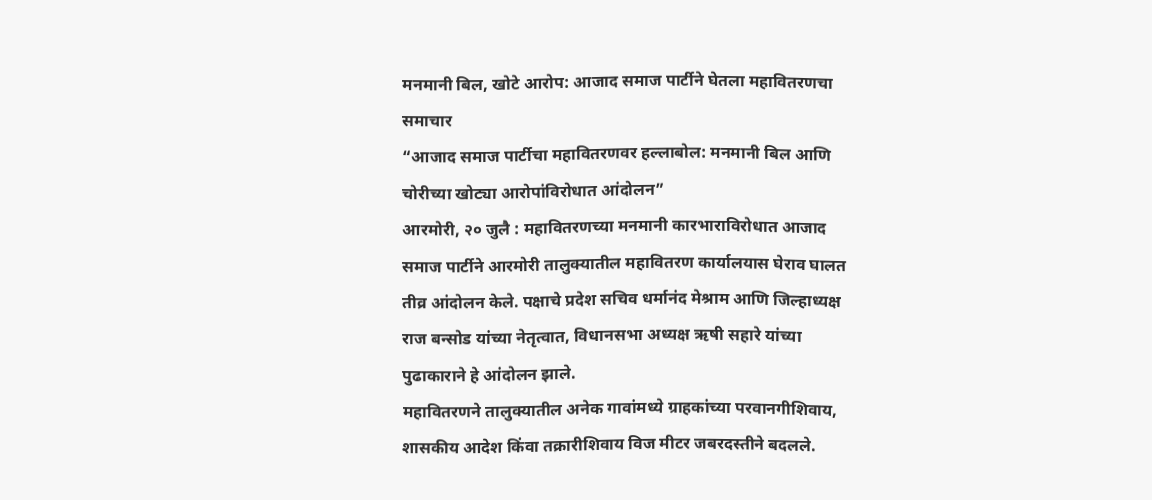मनमानी बिल, खोटे आरोप: आजाद समाज पार्टीने घेतला महावितरणचा समाचार
“आजाद समाज पार्टीचा महावितरणवर हल्लाबोल: मनमानी बिल आणि चोरीच्या खोट्या आरोपांविरोधात आंदोलन”
आरमोरी, २० जुलै : महावितरणच्या मनमानी कारभाराविरोधात आजाद समाज पार्टीने आरमोरी तालुक्यातील महावितरण कार्यालयास घेराव घालत तीव्र आंदोलन केले. पक्षाचे प्रदेश सचिव धर्मानंद मेश्राम आणि जिल्हाध्यक्ष राज बन्सोड यांच्या नेतृत्वात, विधानसभा अध्यक्ष ऋषी सहारे यांच्या पुढाकाराने हे आंदोलन झाले.
महावितरणने तालुक्यातील अनेक गावांमध्ये ग्राहकांच्या परवानगीशिवाय, शासकीय आदेश किंवा तक्रारीशिवाय विज मीटर जबरदस्तीने बदलले.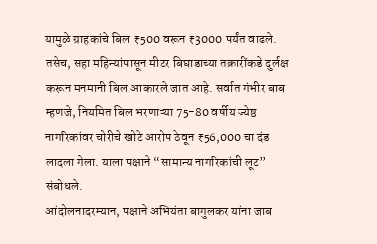यामुळे ग्राहकांचे बिल ₹500 वरून ₹3000 पर्यंत वाढले. तसेच, सहा महिन्यांपासून मीटर बिघाडाच्या तक्रारींकडे दुर्लक्ष करून मनमानी बिल आकारले जात आहे. सर्वात गंभीर बाब म्हणजे, नियमित बिल भरणाऱ्या 75-80 वर्षीय ज्येष्ठ नागरिकांवर चोरीचे खोटे आरोप ठेवून ₹56,000 चा दंड लादला गेला. याला पक्षाने “सामान्य नागरिकांची लूट” संबोधले.
आंदोलनादरम्यान, पक्षाने अभियंता बागुलकर यांना जाब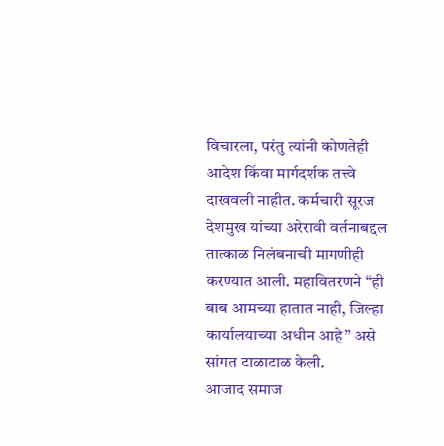विचारला, परंतु त्यांनी कोणतेही आदेश किंवा मार्गदर्शक तत्त्वे दाखवली नाहीत. कर्मचारी सूरज देशमुख यांच्या अरेरावी वर्तनाबद्दल तात्काळ निलंबनाची मागणीही करण्यात आली. महावितरणने “ही बाब आमच्या हातात नाही, जिल्हा कार्यालयाच्या अधीन आहे” असे सांगत टाळाटाळ केली.
आजाद समाज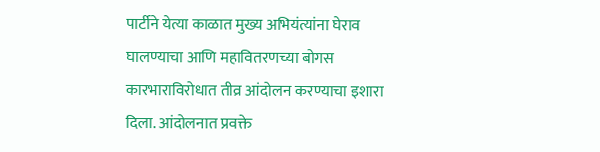पार्टीने येत्या काळात मुख्य अभियंत्यांना घेराव घालण्याचा आणि महावितरणच्या बोगस कारभाराविरोधात तीव्र आंदोलन करण्याचा इशारा दिला. आंदोलनात प्रवक्ते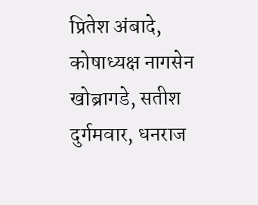प्रितेश अंबादे, कोषाध्यक्ष नागसेन खोब्रागडे, सतीश दुर्गमवार, धनराज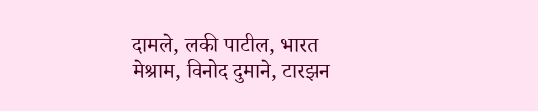दामले, लकी पाटील, भारत मेश्राम, विनोद दुमाने, टारझन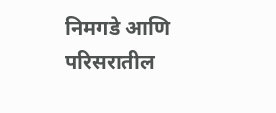निमगडे आणि परिसरातील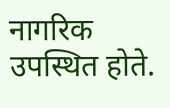नागरिक उपस्थित होते.